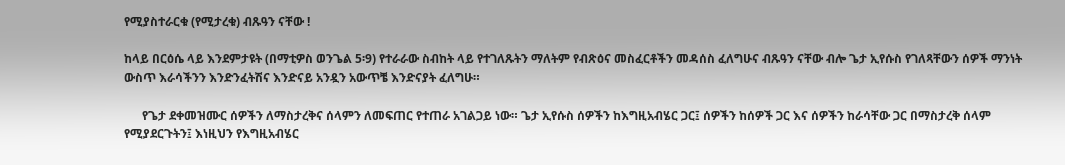የሚያስተራርቁ (የሚታረቁ) ብጹዓን ናቸው !

ከላይ በርዕሴ ላይ እንደምታዩት (በማቲዎስ ወንጌል 5፡9) የተራራው ስብከት ላይ የተገለጹትን ማለትም የብጽዕና መስፈርቶችን መዳሰስ ፈለግሁና ብጹዓን ናቸው ብሎ ጌታ ኢየሱስ የገለጻቸውን ሰዎች ማንነት ውስጥ እራሳችንን እንድንፈትሽና እንድናይ አንዷን አውጥቼ እንድናያት ፈለግሁ።

      የጌታ ደቀመዝሙር ሰዎችን ለማስታረቅና ሰላምን ለመፍጠር የተጠራ አገልጋይ ነው። ጌታ ኢየሱስ ሰዎችን ከእግዚአብሄር ጋር፤ ሰዎችን ከሰዎች ጋር እና ሰዎችን ከራሳቸው ጋር በማስታረቅ ሰላም የሚያደርጉትን፤ እነዚህን የእግዚአብሄር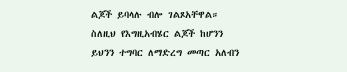ልጆች ይባላሉ ብሎ ገልጾአቸዋል። ስለዚህ የእግዚአብሄር ልጆች ከሆንን ይህንን ተግባር ለማድረግ መጣር አለብን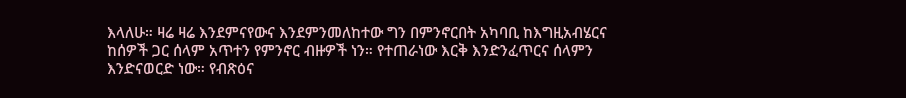እላለሁ። ዛሬ ዛሬ እንደምናየውና እንደምንመለከተው ግን በምንኖርበት አካባቢ ከእግዚአብሄርና ከሰዎች ጋር ሰላም አጥተን የምንኖር ብዙዎች ነን። የተጠራነው እርቅ እንድንፈጥርና ሰላምን እንድናወርድ ነው። የብጽዕና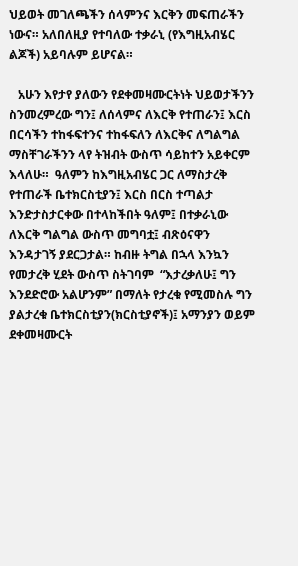ህይወት መገለጫችን ሰላምንና እርቅን መፍጠራችን ነውና። አለበለዚያ የተባለው ተቃራኒ (የእግዚአብሄር ልጆች) አይባሉም ይሆናል።

   አሁን እየታየ ያለውን የደቀመዛሙርትነት ህይወታችንን ስንመረምረው ግን፤ ለሰላምና ለእርቅ የተጠራን፤ እርስ በርሳችን ተከፋፍተንና ተከፋፍለን ለእርቅና ለግልግል ማስቸገራችንን ላየ ትዝብት ውስጥ ሳይከተን አይቀርም እላለሁ።  ዓለምን ከእግዚአብሄር ጋር ለማስታረቅ የተጠራች ቤተክርስቲያን፤ እርስ በርስ ተጣልታ እንድታስታርቀው በተላከችበት ዓለም፤ በተቃራኒው ለእርቅ ግልግል ውስጥ መግባቷ፤ ብጽዕናዋን እንዳታገኝ ያደርጋታል። ከብዙ ትግል በኋላ እንኳን የመታረቅ ሂደት ውስጥ ስትገባም  “እታረቃለሁ፤ ግን እንደድሮው አልሆንም” በማለት የታረቁ የሚመስሉ ግን ያልታረቁ ቤተክርስቲያን(ክርስቲያኖች)፤ አማንያን ወይም ደቀመዛሙርት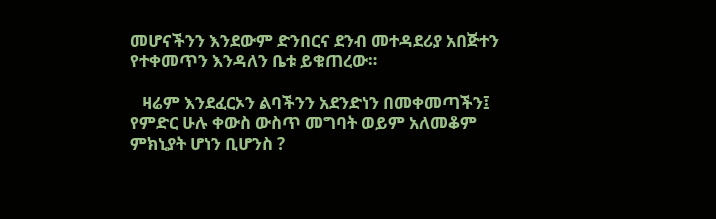መሆናችንን እንደውም ድንበርና ደንብ መተዳደሪያ አበጅተን የተቀመጥን እንዳለን ቤቱ ይቁጠረው።

   ዛሬም እንደፈርኦን ልባችንን አደንድነን በመቀመጣችን፤ የምድር ሁሉ ቀውስ ውስጥ መግባት ወይም አለመቆም ምክኒያት ሆነን ቢሆንስ ?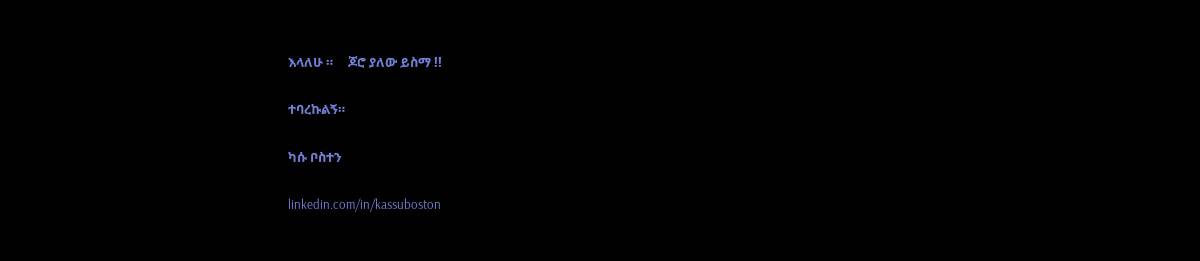እላለሁ ።     ጆሮ ያለው ይስማ !!

ተባረኩልኝ።

ካሱ ቦስተን

linkedin.com/in/kassuboston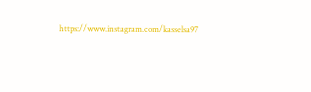https://www.instagram.com/kasselsa97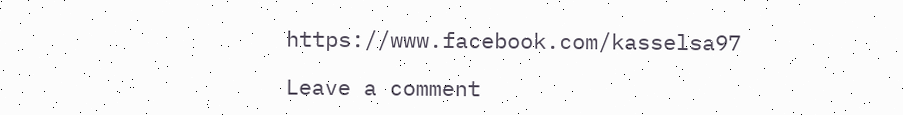https://www.facebook.com/kasselsa97

Leave a comment